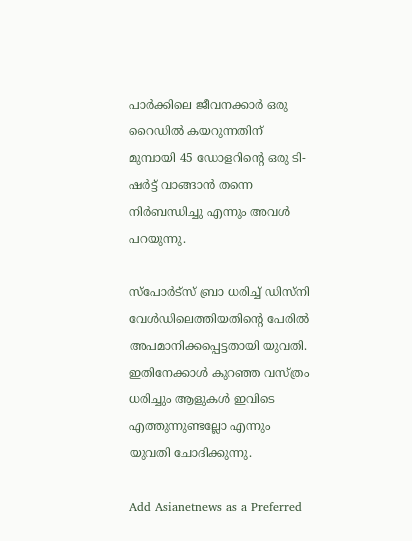പാർക്കിലെ ജീവനക്കാർ ഒരു റൈഡിൽ കയറുന്നതിന് മുമ്പായി 45 ഡോളറിന്റെ ഒരു ടി-ഷർട്ട് വാങ്ങാൻ തന്നെ നിർബന്ധിച്ചു എന്നും അവൾ പറയുന്നു.

സ്പോർട്സ് ബ്രാ ധരിച്ച് ഡിസ്നി‍ വേൾഡിലെത്തിയതിന്റെ പേരിൽ അപമാനിക്കപ്പെട്ടതായി യുവതി. ഇതിനേക്കാൾ കുറഞ്ഞ വസ്ത്രം ധരിച്ചും ആളുകൾ ഇവിടെ എത്തുന്നുണ്ടല്ലോ എന്നും യുവതി ചോദിക്കുന്നു.

Add Asianetnews as a Preferred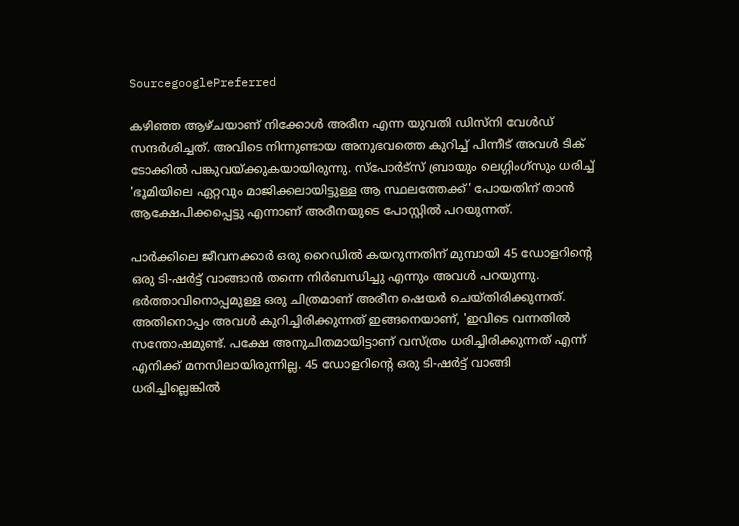SourcegooglePreferred

കഴിഞ്ഞ ആഴ്ചയാണ് നിക്കോൾ അരീന എന്ന യുവതി ഡിസ്നി വേൾഡ് സന്ദർശിച്ചത്. അവിടെ നിന്നുണ്ടായ അനുഭവത്തെ കുറിച്ച് പിന്നീട് അവൾ‌ ടിക് ടോക്കിൽ പങ്കുവയ്ക്കുകയായിരുന്നു. സ്പോർട്സ് ബ്രായും ലെഗ്ഗിംഗ്സും ധരിച്ച് 'ഭൂമിയിലെ ഏറ്റവും മാജിക്കലായിട്ടുള്ള ആ സ്ഥലത്തേക്ക്' പോയതിന് താൻ ആക്ഷേപിക്കപ്പെട്ടു എന്നാണ് അരീനയുടെ പോസ്റ്റിൽ പറയുന്നത്.

പാർക്കിലെ ജീവനക്കാർ ഒരു റൈഡിൽ കയറുന്നതിന് മുമ്പായി 45 ഡോളറിന്റെ ഒരു ടി-ഷർട്ട് വാങ്ങാൻ തന്നെ നിർബന്ധിച്ചു എന്നും അവൾ പറയുന്നു. ഭർത്താവിനൊപ്പമുള്ള ഒരു ചിത്രമാണ് അരീന ഷെയർ ചെയ്തിരിക്കുന്നത്. അതിനൊപ്പം അവൾ കുറിച്ചിരിക്കുന്നത് ഇങ്ങനെയാണ്, 'ഇവിടെ വന്നതിൽ സന്തോഷമുണ്ട്. പക്ഷേ അനുചിതമായിട്ടാണ് വസ്ത്രം ധരിച്ചിരിക്കുന്നത് എന്ന് എനിക്ക് മനസിലായിരുന്നില്ല. 45 ഡോളറിന്റെ ഒരു ടി-ഷർട്ട് വാങ്ങി ധരിച്ചില്ലെങ്കിൽ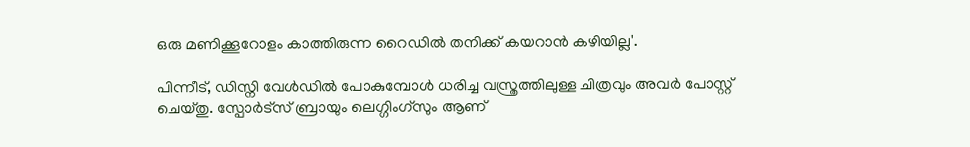ഒരു മണിക്കൂറോളം കാത്തിരുന്ന റൈഡിൽ തനിക്ക് കയറാൻ കഴിയില്ല'.

പിന്നീട്, ഡിസ്നി വേൾഡിൽ പോകുമ്പോൾ ധരിച്ച വസ്ത്രത്തിലുള്ള ചിത്രവും അവർ പോസ്റ്റ് ചെയ്തു. സ്പോർട്സ് ബ്രായും ലെഗ്ഗിംഗ്സും ആണ്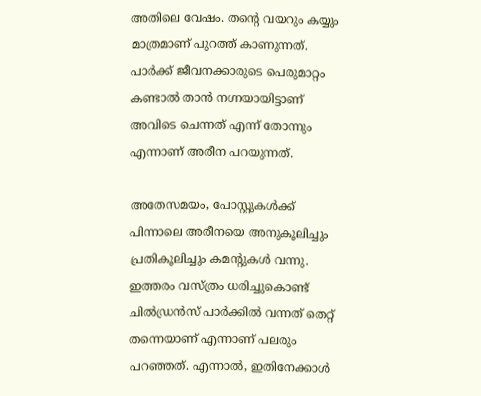അതിലെ വേഷം. തന്റെ വയറും കയ്യും മാത്രമാണ് പുറത്ത് കാണുന്നത്. പാർക്ക് ജീവനക്കാരുടെ പെരുമാറ്റം കണ്ടാൽ താൻ നഗ്നയായിട്ടാണ് അവിടെ ചെന്നത് എന്ന് തോന്നും എന്നാണ് അരീന പറയുന്നത്.

അതേസമയം, പോസ്റ്റുകൾക്ക് പിന്നാലെ അരീനയെ അനുകൂലിച്ചും പ്രതികൂലിച്ചും കമന്റുകൾ വന്നു. ഇത്തരം വസ്ത്രം ധരിച്ചുകൊണ്ട് ചിൽഡ്രൻസ് പാർക്കിൽ വന്നത് തെറ്റ് തന്നെയാണ് എന്നാണ് പലരും പറഞ്ഞത്. എന്നാൽ, ഇതിനേക്കാൾ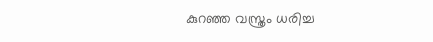കുറഞ്ഞ വസ്ത്രം ധരിച്ച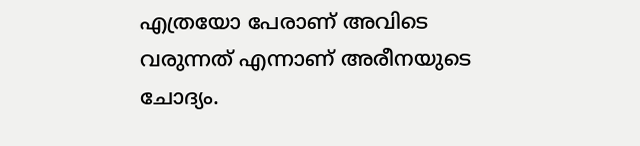എത്രയോ പേരാണ് അവിടെ വരുന്നത് എന്നാണ് അരീനയുടെ ചോദ്യം.